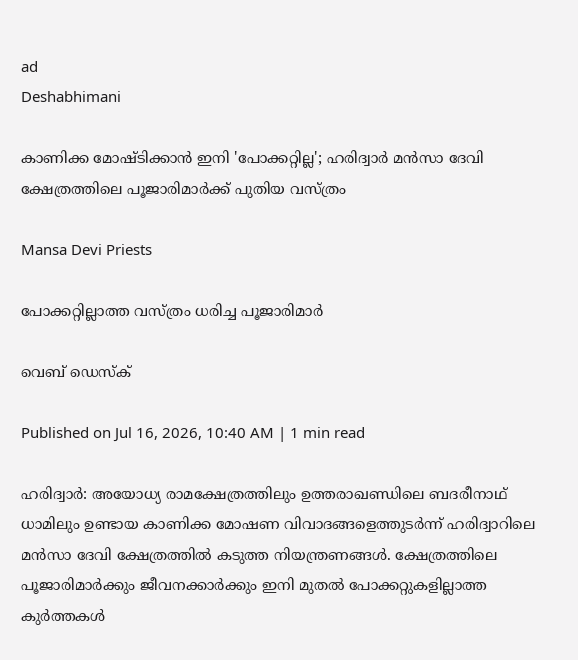ad
Deshabhimani

കാണിക്ക മോഷ്ടിക്കാൻ ഇനി 'പോക്കറ്റില്ല'; ഹരിദ്വാർ മൻസാ ദേവി ക്ഷേത്രത്തിലെ പൂജാരിമാർക്ക് പുതിയ വസ്ത്രം

Mansa Devi Priests

പോക്കറ്റില്ലാത്ത വസ്ത്രം ധരിച്ച പൂജാരിമാർ

വെബ് ഡെസ്ക്

Published on Jul 16, 2026, 10:40 AM | 1 min read

ഹരിദ്വാർ: അയോധ്യ രാമക്ഷേത്രത്തിലും ഉത്തരാഖണ്ഡിലെ ബദരീനാഥ് ധാമിലും ഉണ്ടായ കാണിക്ക മോഷണ വിവാദങ്ങളെത്തുടർന്ന് ഹരിദ്വാറിലെ മൻസാ ദേവി ക്ഷേത്രത്തിൽ കടുത്ത നിയന്ത്രണങ്ങൾ. ക്ഷേത്രത്തിലെ പൂജാരിമാർക്കും ജീവനക്കാർക്കും ഇനി മുതൽ പോക്കറ്റുകളില്ലാത്ത കുർത്തകൾ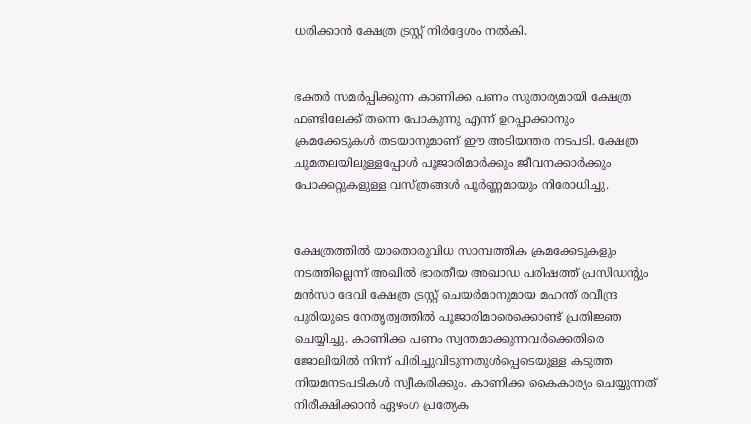ധരിക്കാൻ ക്ഷേത്ര ട്രസ്റ്റ് നിർദ്ദേശം നൽകി.


ഭക്തർ സമർപ്പിക്കുന്ന കാണിക്ക പണം സുതാര്യമായി ക്ഷേത്ര ഫണ്ടിലേക്ക് തന്നെ പോകുന്നു എന്ന് ഉറപ്പാക്കാനും ക്രമക്കേടുകൾ തടയാനുമാണ് ഈ അടിയന്തര നടപടി. ക്ഷേത്ര ചുമതലയിലുള്ളപ്പോൾ പൂജാരിമാർക്കും ജീവനക്കാർക്കും പോക്കറ്റുകളുള്ള വസ്ത്രങ്ങൾ പൂർണ്ണമായും നിരോധിച്ചു.


ക്ഷേത്രത്തിൽ യാതൊരുവിധ സാമ്പത്തിക ക്രമക്കേടുകളും നടത്തില്ലെന്ന് അഖിൽ ഭാരതീയ അഖാഡ പരിഷത്ത് പ്രസിഡന്റും മൻസാ ദേവി ക്ഷേത്ര ട്രസ്റ്റ് ചെയർമാനുമായ മഹന്ത് രവീന്ദ്ര പുരിയുടെ നേതൃത്വത്തിൽ പൂജാരിമാരെക്കൊണ്ട് പ്രതിജ്ഞ ചെയ്യിച്ചു. കാണിക്ക പണം സ്വന്തമാക്കുന്നവർക്കെതിരെ ജോലിയിൽ നിന്ന് പിരിച്ചുവിടുന്നതുൾപ്പെടെയുള്ള കടുത്ത നിയമനടപടികൾ സ്വീകരിക്കും. കാണിക്ക കൈകാര്യം ചെയ്യുന്നത് നിരീക്ഷിക്കാൻ ഏഴംഗ പ്രത്യേക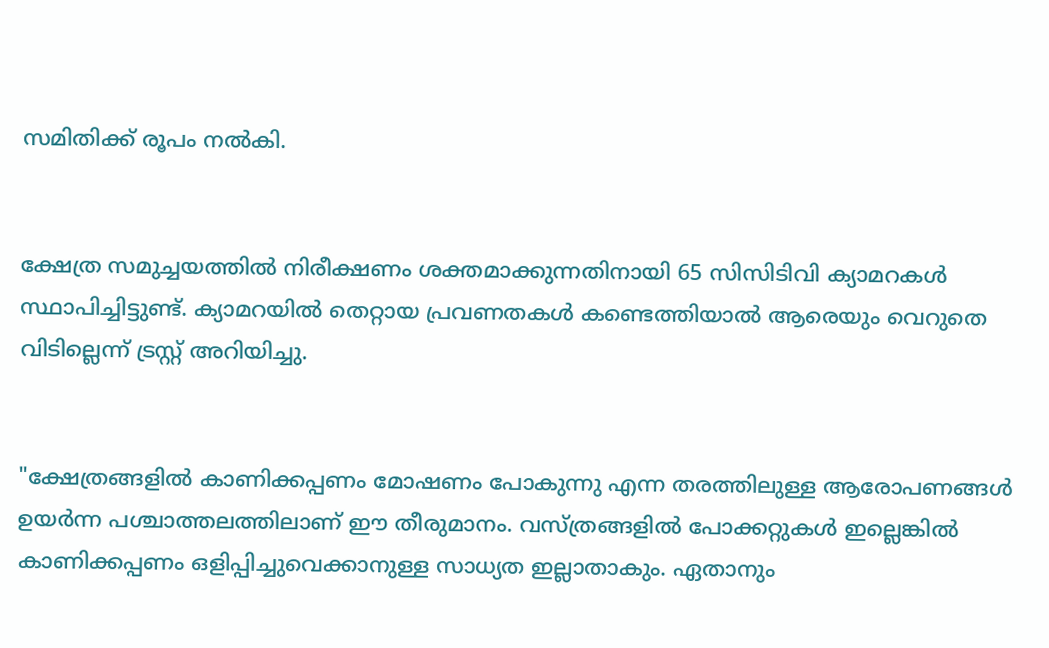സമിതിക്ക് രൂപം നൽകി.


ക്ഷേത്ര സമുച്ചയത്തിൽ നിരീക്ഷണം ശക്തമാക്കുന്നതിനായി 65 സിസിടിവി ക്യാമറകൾ സ്ഥാപിച്ചിട്ടുണ്ട്. ക്യാമറയിൽ തെറ്റായ പ്രവണതകൾ കണ്ടെത്തിയാൽ ആരെയും വെറുതെ വിടില്ലെന്ന് ട്രസ്റ്റ് അറിയിച്ചു.


"ക്ഷേത്രങ്ങളിൽ കാണിക്കപ്പണം മോഷണം പോകുന്നു എന്ന തരത്തിലുള്ള ആരോപണങ്ങൾ ഉയർന്ന പശ്ചാത്തലത്തിലാണ് ഈ തീരുമാനം. വസ്ത്രങ്ങളിൽ പോക്കറ്റുകൾ ഇല്ലെങ്കിൽ കാണിക്കപ്പണം ഒളിപ്പിച്ചുവെക്കാനുള്ള സാധ്യത ഇല്ലാതാകും. ഏതാനും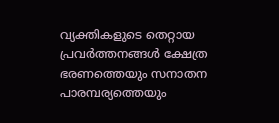വ്യക്തികളുടെ തെറ്റായ പ്രവർത്തനങ്ങൾ ക്ഷേത്ര ഭരണത്തെയും സനാതന പാരമ്പര്യത്തെയും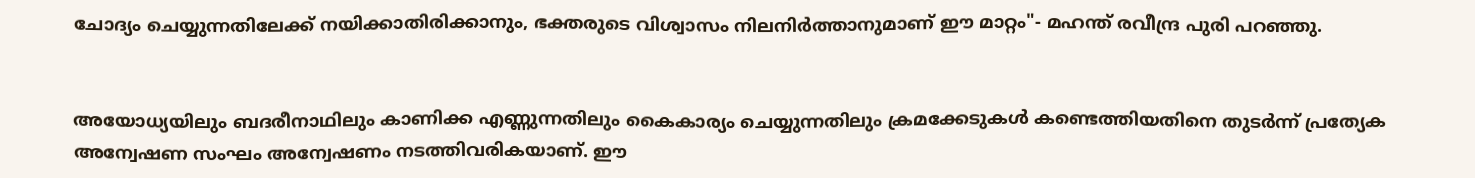ചോദ്യം ചെയ്യുന്നതിലേക്ക് നയിക്കാതിരിക്കാനും, ഭക്തരുടെ വിശ്വാസം നിലനിർത്താനുമാണ് ഈ മാറ്റം"- മഹന്ത് രവീന്ദ്ര പുരി പറഞ്ഞു.


അയോധ്യയിലും ബദരീനാഥിലും കാണിക്ക എണ്ണുന്നതിലും കൈകാര്യം ചെയ്യുന്നതിലും ക്രമക്കേടുകൾ കണ്ടെത്തിയതിനെ തുടർന്ന് പ്രത്യേക അന്വേഷണ സംഘം അന്വേഷണം നടത്തിവരികയാണ്. ഈ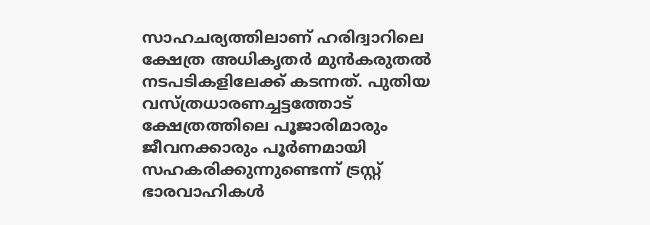സാഹചര്യത്തിലാണ് ഹരിദ്വാറിലെ ക്ഷേത്ര അധികൃതർ മുൻകരുതൽ നടപടികളിലേക്ക് കടന്നത്. പുതിയ വസ്ത്രധാരണച്ചട്ടത്തോട് ക്ഷേത്രത്തിലെ പൂജാരിമാരും ജീവനക്കാരും പൂർണമായി സഹകരിക്കുന്നുണ്ടെന്ന് ട്രസ്റ്റ് ഭാരവാഹികൾ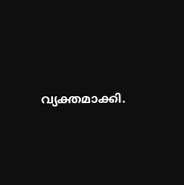വ്യക്തമാക്കി.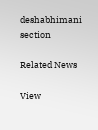deshabhimani section

Related News

View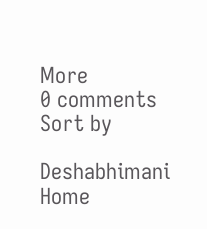More
0 comments
Sort by

Deshabhimani
Home